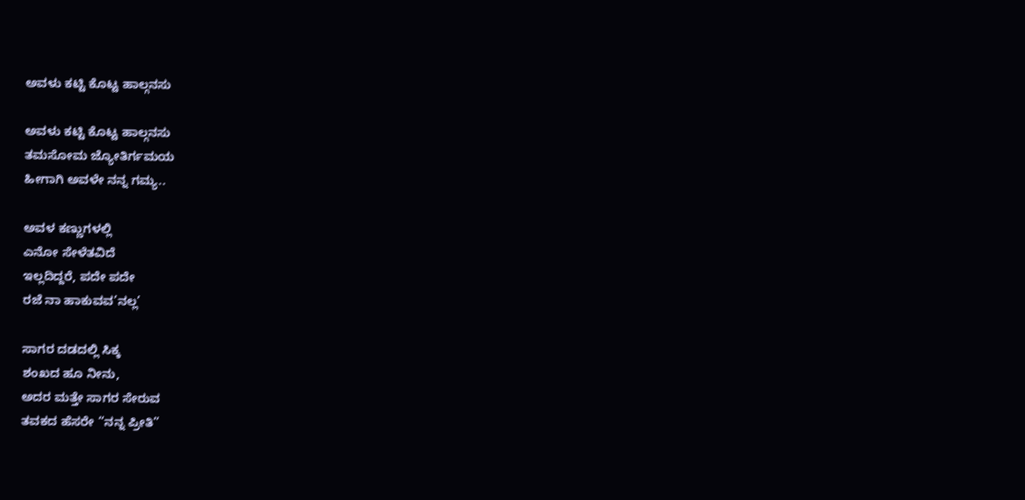ಅವಳು ಕಟ್ಟಿ ಕೊಟ್ಟ ಹಾಲ್ಗನಸು

ಅವಳು ಕಟ್ಟಿ ಕೊಟ್ಟ ಹಾಲ್ಗನಸು
ತಮಸೋಮ ಜ್ಯೋತಿರ್ಗಮಯ
ಹೀಗಾಗಿ ಅವಳೇ ನನ್ನ ಗಮ್ಯ..

ಅವಳ ಕಣ್ಣುಗಳಲ್ಲಿ
ಎನೋ ಸೇಳೆತವಿದೆ
ಇಲ್ಲದಿದ್ದರೆ, ಪದೇ ಪದೇ
ರಜೆ ನಾ ಹಾಕುವವ’ನಲ್ಲ’

ಸಾಗರ ದಡದಲ್ಲಿ ಸಿಕ್ಕ
ಶಂಖದ ಹೂ ನೀನು,
ಅದರ ಮತ್ತೇ ಸಾಗರ ಸೇರುವ
ತವಕದ ಹೆಸರೇ “ನನ್ನ ಪ್ರೀತಿ”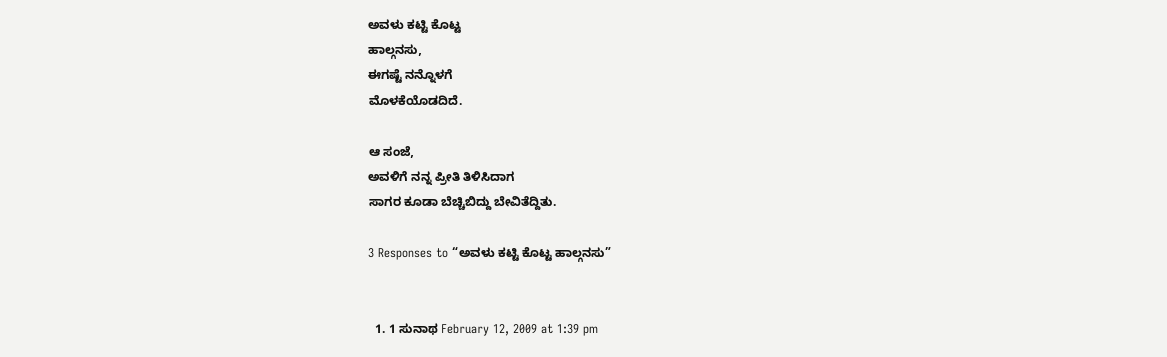ಅವಳು ಕಟ್ಟಿ ಕೊಟ್ಟ
ಹಾಲ್ಗನಸು,
ಈಗಷ್ಟೆ ನನ್ನೊಳಗೆ
ಮೊಳಕೆಯೊಡದಿದೆ.

ಆ ಸಂಜೆ,
ಅವಳಿಗೆ ನನ್ನ ಪ್ರೀತಿ ತಿಳಿಸಿದಾಗ
ಸಾಗರ ಕೂಡಾ ಬೆಚ್ಚಿಬಿದ್ದು ಬೇವಿತೆದ್ದಿತು.

3 Responses to “ಅವಳು ಕಟ್ಟಿ ಕೊಟ್ಟ ಹಾಲ್ಗನಸು”


  1. 1 ಸುನಾಥ February 12, 2009 at 1:39 pm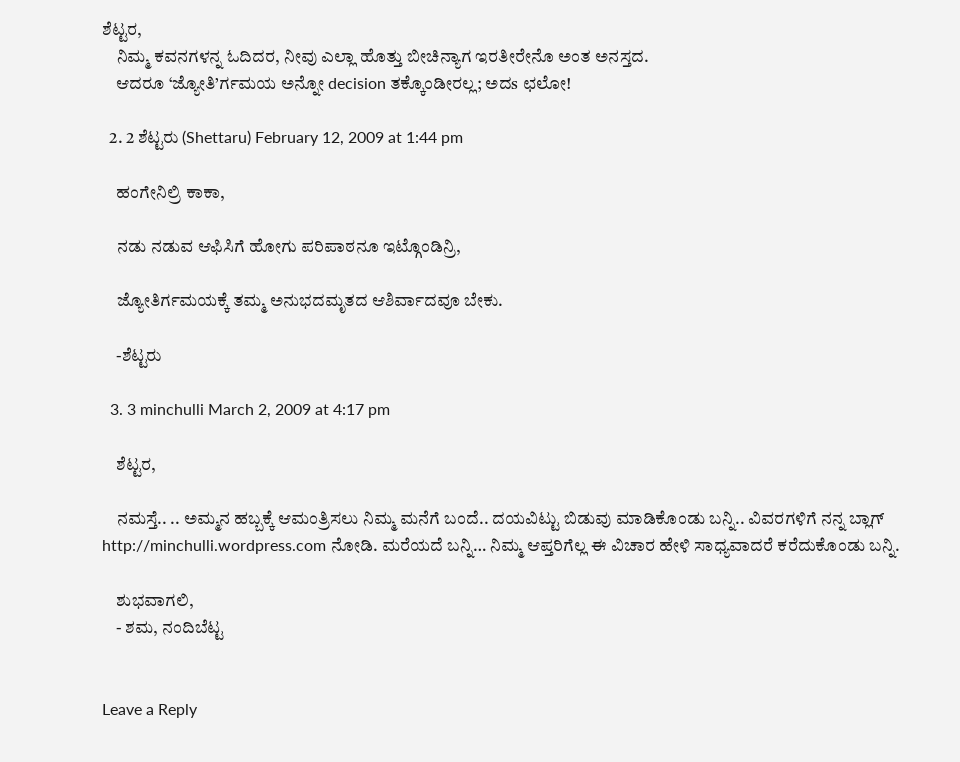ಶೆಟ್ಟರ,
    ನಿಮ್ಮ ಕವನಗಳನ್ನ ಓದಿದರ, ನೀವು ಎಲ್ಲಾ ಹೊತ್ತು ಬೀಚಿನ್ಯಾಗ ಇರತೀರೇನೊ ಅಂತ ಅನಸ್ತದ.
    ಆದರೂ ‘ಜ್ಯೋತಿ’ರ್ಗಮಯ ಅನ್ನೋ decision ತಕ್ಕೊಂಡೀರಲ್ಲ; ಅದs ಛಲೋ!

  2. 2 ಶೆಟ್ಟರು (Shettaru) February 12, 2009 at 1:44 pm

    ಹಂಗೇನಿಲ್ರಿ ಕಾಕಾ,

    ನಡು ನಡುವ ಆಫಿಸಿಗೆ ಹೋಗು ಪರಿಪಾಠನೂ ಇಟ್ಗೊಂಡಿನ್ರಿ,

    ಜ್ಯೋತಿರ್ಗಮಯಕ್ಕೆ ತಮ್ಮ ಅನುಭದಮೃತದ ಆಶಿರ್ವಾದವೂ ಬೇಕು.

    -ಶೆಟ್ಟರು

  3. 3 minchulli March 2, 2009 at 4:17 pm

    ಶೆಟ್ಟರ,

    ನಮಸ್ತೆ.. .. ಅಮ್ಮನ ಹಬ್ಬಕ್ಕೆ ಆಮಂತ್ರಿಸಲು ನಿಮ್ಮ ಮನೆಗೆ ಬಂದೆ.. ದಯವಿಟ್ಟು ಬಿಡುವು ಮಾಡಿಕೊಂಡು ಬನ್ನಿ.. ವಿವರಗಳಿಗೆ ನನ್ನ ಬ್ಲಾಗ್ http://minchulli.wordpress.com ನೋಡಿ. ಮರೆಯದೆ ಬನ್ನಿ… ನಿಮ್ಮ ಆಪ್ತರಿಗೆಲ್ಲ ಈ ವಿಚಾರ ಹೇಳಿ ಸಾಧ್ಯವಾದರೆ ಕರೆದುಕೊಂಡು ಬನ್ನಿ.

    ಶುಭವಾಗಲಿ,
    - ಶಮ, ನಂದಿಬೆಟ್ಟ


Leave a Reply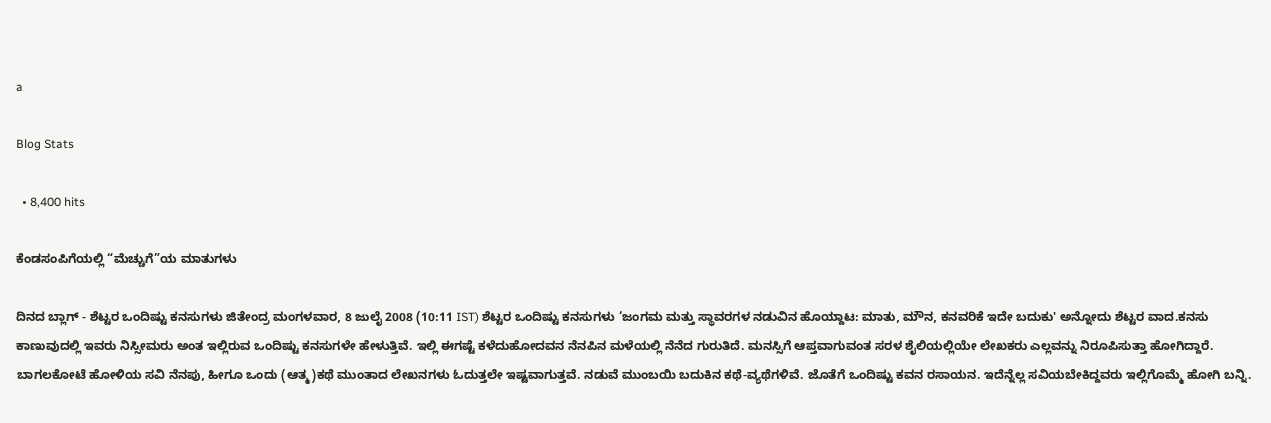a

Blog Stats

  • 8,400 hits

ಕೆಂಡಸಂಪಿಗೆಯಲ್ಲಿ “ಮೆಚ್ಚುಗೆ”ಯ ಮಾತುಗಳು

ದಿನದ ಬ್ಲಾಗ್ - ಶೆಟ್ಟರ ಒಂದಿಷ್ಟು ಕನಸುಗಳು ಜಿತೇಂದ್ರ ಮಂಗಳವಾರ, 8 ಜುಲೈ 2008 (10:11 IST) ಶೆಟ್ಟರ ಒಂದಿಷ್ಟು ಕನಸುಗಳು ‘ಜಂಗಮ ಮತ್ತು ಸ್ಥಾವರಗಳ ನಡುವಿನ ಹೊಯ್ದಾಟ: ಮಾತು, ಮೌನ, ಕನವರಿಕೆ ಇದೇ ಬದುಕು' ಅನ್ನೋದು ಶೆಟ್ಟರ ವಾದ.ಕನಸು ಕಾಣುವುದಲ್ಲಿ ಇವರು ನಿಸ್ಸೀಮರು ಅಂತ ಇಲ್ಲಿರುವ ಒಂದಿಷ್ಟು ಕನಸುಗಳೇ ಹೇಳುತ್ತಿವೆ. ಇಲ್ಲಿ ಈಗಷ್ಟೆ ಕಳೆದುಹೋದವನ ನೆನಪಿನ ಮಳೆಯಲ್ಲಿ ನೆನೆದ ಗುರುತಿದೆ. ಮನಸ್ಸಿಗೆ ಆಪ್ತವಾಗುವಂತ ಸರಳ ಶೈಲಿಯಲ್ಲಿಯೇ ಲೇಖಕರು ಎಲ್ಲವನ್ನು ನಿರೂಪಿಸುತ್ತಾ ಹೋಗಿದ್ದಾರೆ. ಬಾಗಲಕೋಟೆ ಹೋಳಿಯ ಸವಿ ನೆನಪು, ಹೀಗೂ ಒಂದು (ಆತ್ಮ)ಕಥೆ ಮುಂತಾದ ಲೇಖನಗಳು ಓದುತ್ತಲೇ ಇಷ್ಟವಾಗುತ್ತವೆ. ನಡುವೆ ಮುಂಬಯಿ ಬದುಕಿನ ಕಥೆ-ವ್ಯಥೆಗಳಿವೆ. ಜೊತೆಗೆ ಒಂದಿಷ್ಟು ಕವನ ರಸಾಯನ. ಇದೆನ್ನೆಲ್ಲ ಸವಿಯಬೇಕಿದ್ದವರು ಇಲ್ಲಿಗೊಮ್ಮೆ ಹೋಗಿ ಬನ್ನಿ.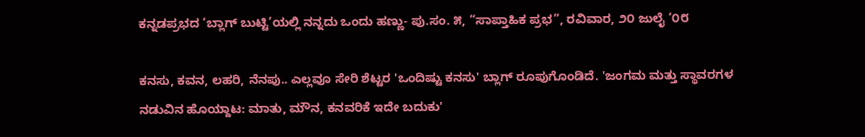ಕನ್ನಡಪ್ರಭದ ‘ಬ್ಲಾಗ್ ಬುಟ್ಟಿ’ಯಲ್ಲಿ ನನ್ನದು ಒಂದು ಹಣ್ಣು- ಪು.ಸಂ. ೫, “ಸಾಪ್ತಾಹಿಕ ಪ್ರಭ”, ರವಿವಾರ, ೨೦ ಜುಲೈ ‘೦೮

ಕನಸು, ಕವನ, ಲಹರಿ, ನೆನಪು.. ಎಲ್ಲವೂ ಸೇರಿ ಶೆಟ್ಟರ 'ಒಂದಿಷ್ಟು ಕನಸು' ಬ್ಲಾಗ್ ರೂಪುಗೊಂಡಿದೆ. 'ಜಂಗಮ ಮತ್ತು ಸ್ಥಾವರಗಳ ನಡುವಿನ ಹೊಯ್ದಾಟ: ಮಾತು, ಮೌನ, ಕನವರಿಕೆ ಇದೇ ಬದುಕು'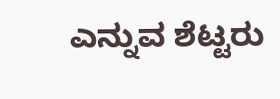ಎನ್ನುವ ಶೆಟ್ಟರು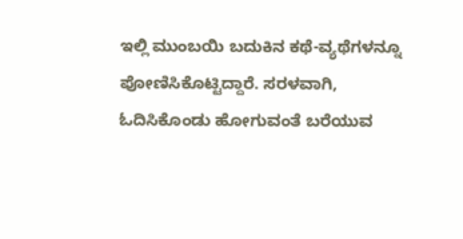ಇಲ್ಲಿ ಮುಂಬಯಿ ಬದುಕಿನ ಕಥೆ-ವ್ಯಥೆಗಳನ್ನೂ ಪೋಣಿಸಿಕೊಟ್ಟಿದ್ದಾರೆ. ಸರಳವಾಗಿ, ಓದಿಸಿಕೊಂಡು ಹೋಗುವಂತೆ ಬರೆಯುವ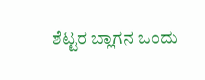ಶೆಟ್ಟರ ಬ್ಲಾಗನ ಒಂದು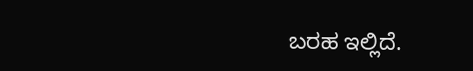ಬರಹ ಇಲ್ಲಿದೆ.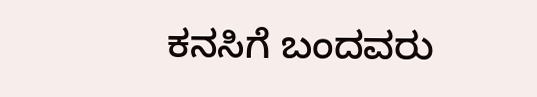ಕನಸಿಗೆ ಬಂದವರು